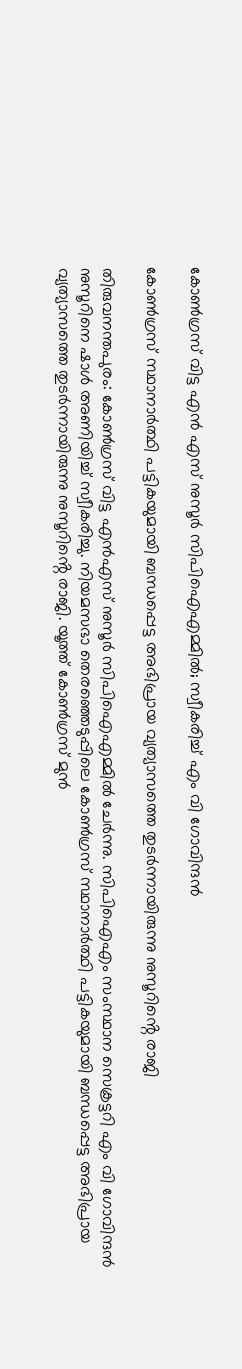കോൺഗ്രസ് വിട്ട എൻ എസ് നുസൂർ സിപിഐഎമ്മിൽ; സ്വീകരിച്ച് എം വി ഗോവിന്ദൻ

കോൺഗ്രസ് സ്ഥാനാർത്ഥി പട്ടികയുമായി ബന്ധപ്പെട്ട അഭിപ്രായ വ്യത്യാസത്തെ തുടർന്നായിരുന്നു നുസൂറിൻ്റെ രാജി

തിരുവനന്തപുരം: കോൺഗ്രസ്‌ വിട്ട എൻഎസ് നുസൂർ സിപിഐഎമ്മിൽ ചേർന്നു. സിപിഐഎം സംസ്ഥാന സെക്രട്ടറി എം വി ഗോവിന്ദൻ നുസൂറിനെ ഷാൾ അണിയിച്ച് സ്വീകരിച്ചു. നിയമസഭാ തെരഞ്ഞെടുപ്പിലെ കോൺഗ്രസ് സ്ഥാനാർത്ഥി പട്ടികയുമായി ബന്ധപ്പെട്ട അഭിപ്രായ വ്യത്യാസത്തെ തുടർന്നായിരുന്നു നുസൂറിൻ്റെ രാജി. യൂത്ത് കോൺഗ്രസ് മുൻ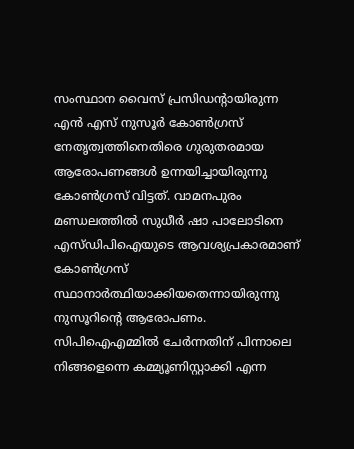സംസ്ഥാന വൈസ് പ്രസിഡൻ്റായിരുന്ന എൻ എസ് നുസൂ‍ർ കോൺഗ്രസ് നേതൃത്വത്തിനെതിരെ ഗുരുതരമായ ആരോപണങ്ങൾ ഉന്നയിച്ചായിരുന്നു കോൺഗ്രസ് വിട്ടത്. വാമനപുരം മണ്ഡലത്തില്‍ സുധീര്‍ ഷാ പാലോടിനെ എസ്ഡിപിഐയുടെ ആവശ്യപ്രകാരമാണ് കോൺഗ്രസ് സ്ഥാനാര്‍ത്ഥിയാക്കിയതെന്നായിരുന്നു നുസൂറിൻ്റെ ആരോപണം. സിപിഐഎമ്മിൽ ചേർന്നതിന് പിന്നാലെ നിങ്ങളെന്നെ കമ്മ്യൂണിസ്റ്റാക്കി എന്ന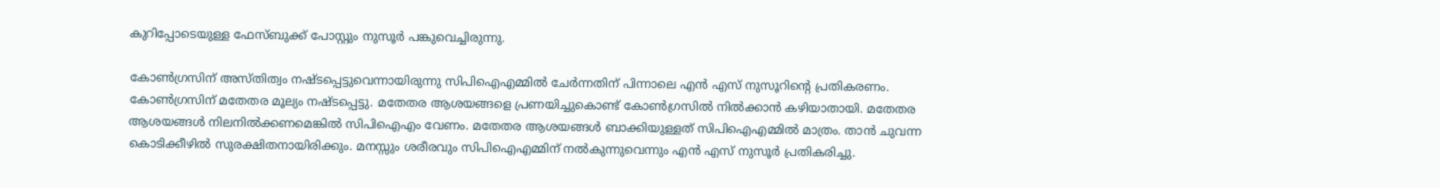കുറിപ്പോടെയുള്ള ഫേസ്ബുക്ക് പോസ്റ്റും നുസൂർ പങ്കുവെച്ചിരുന്നു.

കോൺഗ്രസിന് അസ്തിത്വം നഷ്ടപ്പെട്ടുവെന്നായിരുന്നു സിപിഐഎമ്മിൽ ചേർന്നതിന് പിന്നാലെ എൻ എസ് നുസൂറിൻ്റെ പ്രതികരണം. കോൺഗ്രസിന് മതേതര മൂല്യം നഷ്ടപ്പെട്ടു. മതേതര ആശയങ്ങളെ പ്രണയിച്ചുകൊണ്ട് കോൺഗ്രസിൽ നിൽക്കാൻ കഴിയാതായി. മതേതര ആശയങ്ങൾ നിലനിൽക്കണമെങ്കിൽ സിപിഐഎം വേണം. മതേതര ആശയങ്ങൾ ബാക്കിയുള്ളത് സിപിഐഎമ്മിൽ മാത്രം. താൻ ചുവന്ന കൊടിക്കീഴിൽ സുരക്ഷിതനായിരിക്കും. മനസ്സും ശരീരവും സിപിഐഎമ്മിന് നൽകുന്നുവെന്നും എൻ എസ് നുസൂർ പ്രതികരിച്ചു.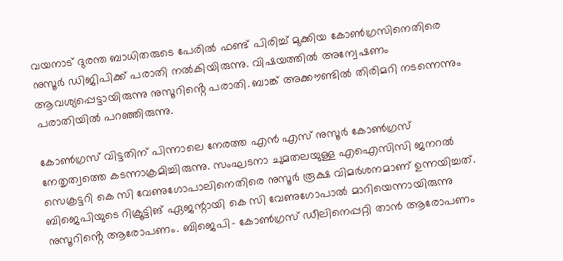വയനാട് ദുരന്ത ബാധിതരുടെ പേരിൽ ഫണ്ട് പിരിച്ച് മുക്കിയ കോൺഗ്രസിനെതിരെ നുസൂർ ഡിജിപിക്ക് പരാതി നൽകിയിരുന്നു. വിഷയത്തിൽ അന്വേഷണം ആവശ്യപ്പെട്ടായിരുന്നു നുസൂറിൻ്റെ പരാതി. ബാങ്ക് അക്കൗണ്ടിൽ തിരിമറി നടന്നെന്നും പരാതിയിൽ പറഞ്ഞിരുന്നു.

കോൺഗ്രസ് വിട്ടതിന് പിന്നാലെ നേരത്ത എൻ എസ് നുസൂർ കോൺഗ്രസ് നേതൃത്വത്തെ കടന്നാക്രമിച്ചിരുന്നു. സംഘടനാ ചുമതലയുള്ള എഐസിസി ജനറല്‍ സെക്രട്ടറി കെ സി വേണുഗോപാലിനെതിരെ നുസൂർ രൂക്ഷ വിമർശനമാണ് ഉന്നയിച്ചത്. ബിജെപിയുടെ റിക്രൂട്ടിങ് ഏജന്റായി കെ സി വേണുഗോപാല്‍ മാറിയെന്നായിരുന്നു നുസൂറിൻ്റെ ആരോപണം. ബിജെപി- കോണ്‍ഗ്രസ് ഡീലിനെപ്പറ്റി താന്‍ ആരോപണം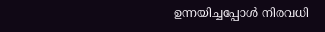ഉന്നയിച്ചപ്പോള്‍ നിരവധി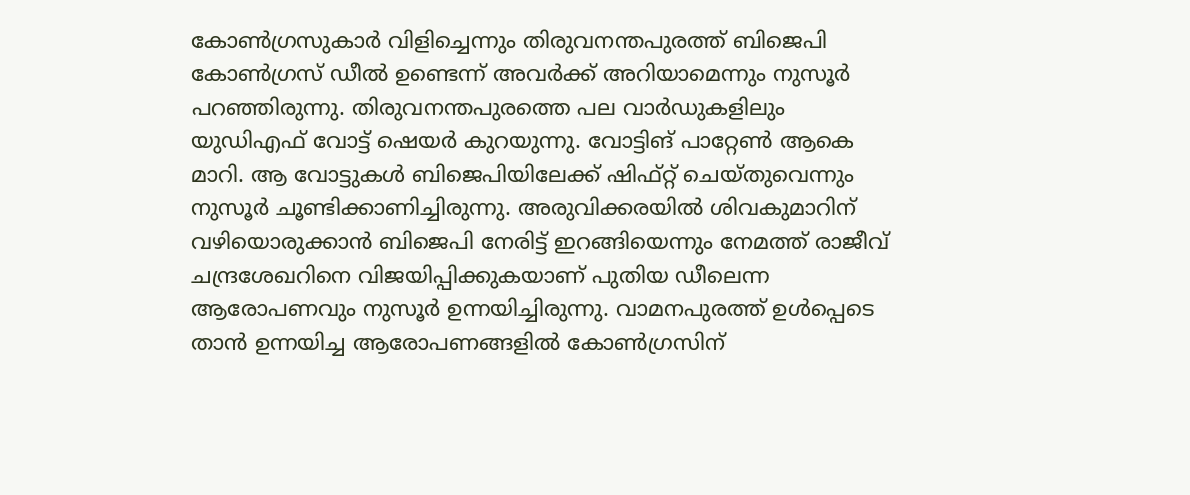കോണ്‍ഗ്രസുകാര്‍ വിളിച്ചെന്നും തിരുവനന്തപുരത്ത് ബിജെപി കോണ്‍ഗ്രസ് ഡീല്‍ ഉണ്ടെന്ന് അവര്‍ക്ക് അറിയാമെന്നും നുസൂര്‍ പറഞ്ഞിരുന്നു. തിരുവനന്തപുരത്തെ പല വാര്‍ഡുകളിലും യുഡിഎഫ് വോട്ട് ഷെയര്‍ കുറയുന്നു. വോട്ടിങ് പാറ്റേണ്‍ ആകെ മാറി. ആ വോട്ടുകള്‍ ബിജെപിയിലേക്ക് ഷിഫ്റ്റ് ചെയ്തുവെന്നും നുസൂർ ചൂണ്ടിക്കാണിച്ചിരുന്നു. അരുവിക്കരയില്‍ ശിവകുമാറിന് വഴിയൊരുക്കാന്‍ ബിജെപി നേരിട്ട് ഇറങ്ങിയെന്നും നേമത്ത് രാജീവ് ചന്ദ്രശേഖറിനെ വിജയിപ്പിക്കുകയാണ് പുതിയ ഡീലെന്ന ആരോപണവും നുസൂർ ഉന്നയിച്ചിരുന്നു. വാമനപുരത്ത് ഉള്‍പ്പെടെ താന്‍ ഉന്നയിച്ച ആരോപണങ്ങളില്‍ കോണ്‍ഗ്രസിന്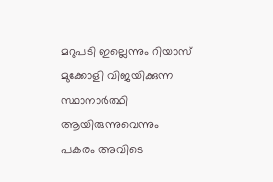മറുപടി ഇല്ലെന്നും റിയാസ് മുക്കോളി വിജയിക്കുന്ന സ്ഥാനാര്‍ത്ഥി ആയിരുന്നുവെന്നും പകരം അവിടെ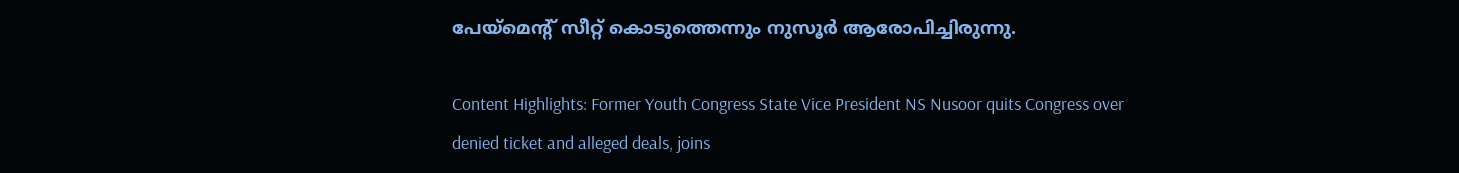പേയ്മെന്റ് സീറ്റ് കൊടുത്തെന്നും നുസൂര്‍ ആരോപിച്ചിരുന്നു.

Content Highlights: Former Youth Congress State Vice President NS Nusoor quits Congress over denied ticket and alleged deals, joins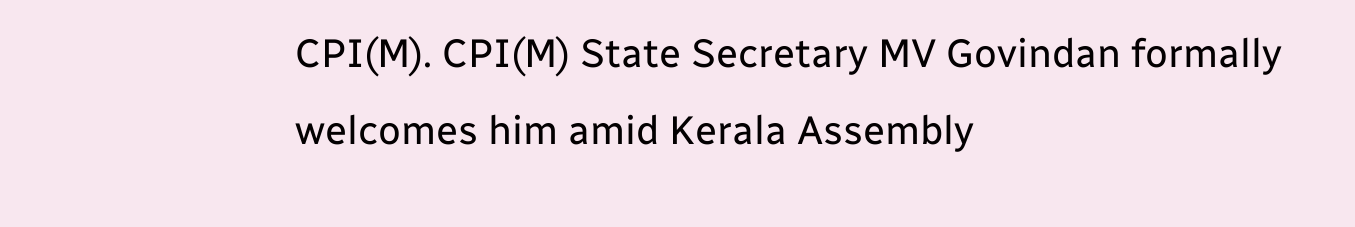CPI(M). CPI(M) State Secretary MV Govindan formally welcomes him amid Kerala Assembly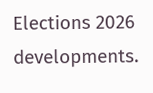Elections 2026 developments.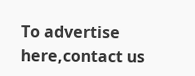To advertise here,contact us